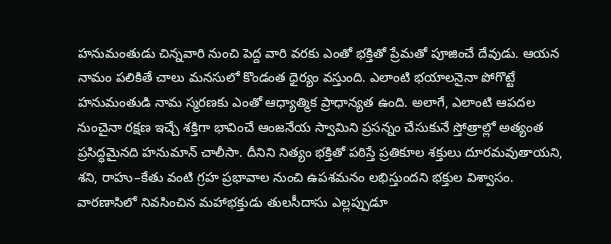హనుమంతుడు చిన్నవారి నుంచి పెద్ద వారి వరకు ఎంతో భక్తితో ప్రేమతో పూజించే దేవుడు. ఆయన నామం పలికితే చాలు మనసులో కొండంత ధైర్యం వస్తుంది. ఎలాంటి భయాలనైనా పోగొట్టే హనుమంతుడి నామ స్మరణకు ఎంతో ఆధ్యాత్మిక ప్రాధాన్యత ఉంది. అలాగే, ఎలాంటి ఆపదల నుంచైనా రక్షణ ఇచ్చే శక్తిగా భావించే ఆంజనేయ స్వామిని ప్రసన్నం చేసుకునే స్తోత్రాల్లో అత్యంత ప్రసిద్ధమైనది హనుమాన్ చాలీసా. దీనిని నిత్యం భక్తితో పఠిస్తే ప్రతికూల శక్తులు దూరమవుతాయని, శని, రాహు–కేతు వంటి గ్రహ ప్రభావాల నుంచి ఉపశమనం లభిస్తుందని భక్తుల విశ్వాసం.
వారణాసిలో నివసించిన మహాభక్తుడు తులసీదాసు ఎల్లప్పుడూ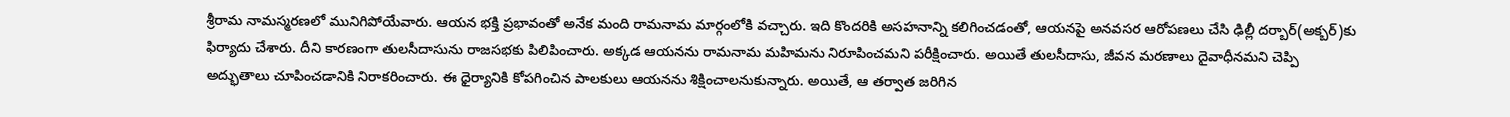శ్రీరామ నామస్మరణలో మునిగిపోయేవారు. ఆయన భక్తి ప్రభావంతో అనేక మంది రామనామ మార్గంలోకి వచ్చారు. ఇది కొందరికి అసహనాన్ని కలిగించడంతో, ఆయనపై అనవసర ఆరోపణలు చేసి ఢిల్లీ దర్బార్(అక్బర్)కు ఫిర్యాదు చేశారు. దీని కారణంగా తులసీదాసును రాజసభకు పిలిపించారు. అక్కడ ఆయనను రామనామ మహిమను నిరూపించమని పరీక్షించారు. అయితే తులసీదాసు, జీవన మరణాలు దైవాధీనమని చెప్పి అద్భుతాలు చూపించడానికి నిరాకరించారు. ఈ ధైర్యానికి కోపగించిన పాలకులు ఆయనను శిక్షించాలనుకున్నారు. అయితే, ఆ తర్వాత జరిగిన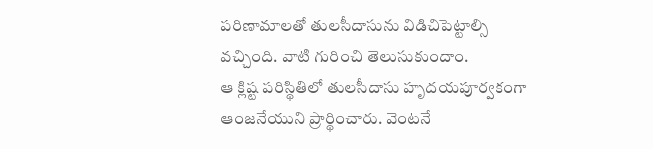పరిణామాలతో తులసీదాసును విడిచిపెట్టాల్సి వచ్చింది. వాటి గురించి తెలుసుకుందాం.
ఆ క్లిష్ట పరిస్థితిలో తులసీదాసు హృదయపూర్వకంగా ఆంజనేయుని ప్రార్థించారు. వెంటనే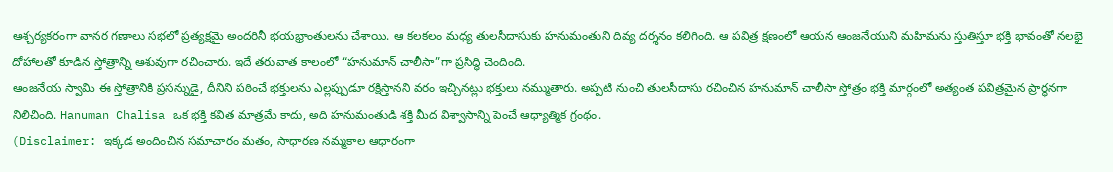ఆశ్చర్యకరంగా వానర గణాలు సభలో ప్రత్యక్షమై అందరినీ భయభ్రాంతులను చేశాయి. ఆ కలకలం మధ్య తులసీదాసుకు హనుమంతుని దివ్య దర్శనం కలిగింది. ఆ పవిత్ర క్షణంలో ఆయన ఆంజనేయుని మహిమను స్తుతిస్తూ భక్తి భావంతో నలభై దోహాలతో కూడిన స్తోత్రాన్ని ఆశువుగా రచించారు. ఇదే తరువాత కాలంలో “హనుమాన్ చాలీసా”గా ప్రసిద్ధి చెందింది.
ఆంజనేయ స్వామి ఈ స్తోత్రానికి ప్రసన్నుడై, దీనిని పఠించే భక్తులను ఎల్లప్పుడూ రక్షిస్తానని వరం ఇచ్చినట్లు భక్తులు నమ్ముతారు. అప్పటి నుంచి తులసీదాసు రచించిన హనుమాన్ చాలీసా స్తోత్రం భక్తి మార్గంలో అత్యంత పవిత్రమైన ప్రార్థనగా నిలిచింది. Hanuman Chalisa ఒక భక్తి కవిత మాత్రమే కాదు, అది హనుమంతుడి శక్తి మీద విశ్వాసాన్ని పెంచే ఆధ్యాత్మిక గ్రంథం.
(Disclaimer: ఇక్కడ అందించిన సమాచారం మతం, సాధారణ నమ్మకాల ఆధారంగా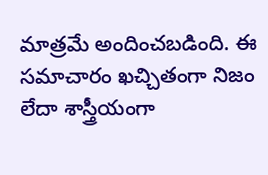మాత్రమే అందించబడింది. ఈ సమాచారం ఖచ్చితంగా నిజం లేదా శాస్త్రీయంగా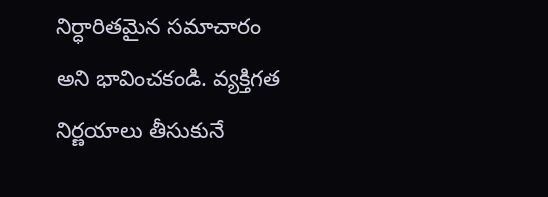నిర్ధారితమైన సమాచారం అని భావించకండి. వ్యక్తిగత నిర్ణయాలు తీసుకునే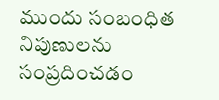ముందు సంబంధిత నిపుణులను సంప్రదించడం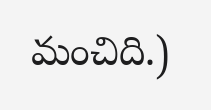మంచిది.)